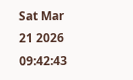Sat Mar 21 2026 09:42:43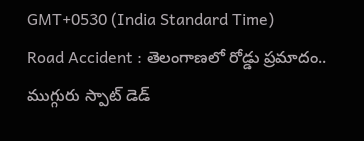GMT+0530 (India Standard Time)
Road Accident : తెలంగాణలో రోడ్డు ప్రమాదం.. ముగ్గురు స్పాట్ డెడ్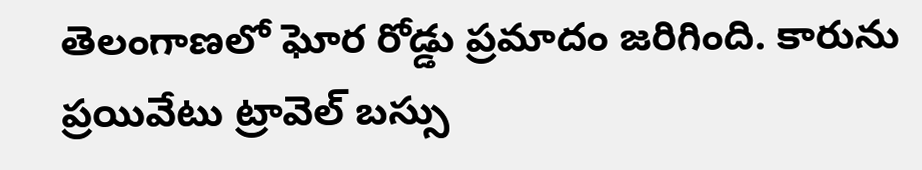తెలంగాణలో ఘోర రోడ్డు ప్రమాదం జరిగింది. కారును ప్రయివేటు ట్రావెల్ బస్సు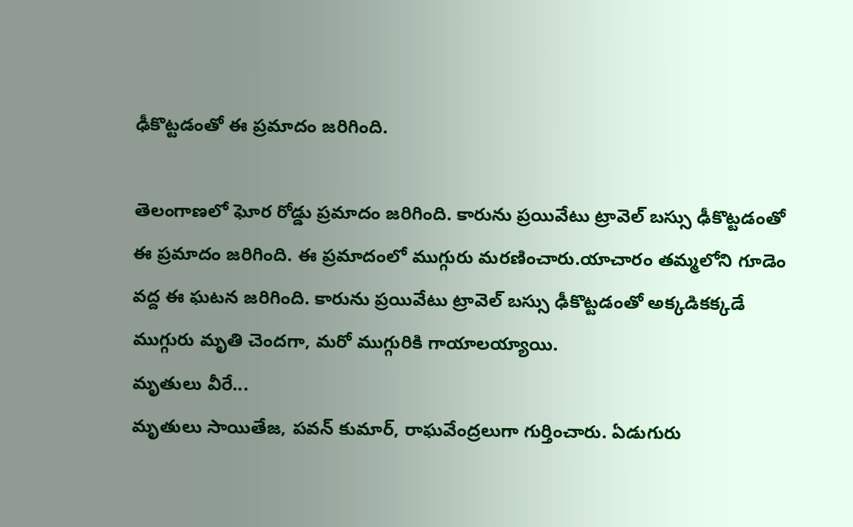ఢీకొట్టడంతో ఈ ప్రమాదం జరిగింది.

తెలంగాణలో ఘోర రోడ్డు ప్రమాదం జరిగింది. కారును ప్రయివేటు ట్రావెల్ బస్సు ఢీకొట్టడంతో ఈ ప్రమాదం జరిగింది. ఈ ప్రమాదంలో ముగ్గురు మరణించారు.యాచారం తమ్మలోని గూడెం వద్ద ఈ ఘటన జరిగింది. కారును ప్రయివేటు ట్రావెల్ బస్సు ఢీకొట్టడంతో అక్కడికక్కడే ముగ్గురు మృతి చెందగా, మరో ముగ్గురికి గాయాలయ్యాయి.
మృతులు వీరే...
మృతులు సాయితేజ, పవన్ కుమార్, రాఘవేంద్రలుగా గుర్తించారు. ఏడుగురు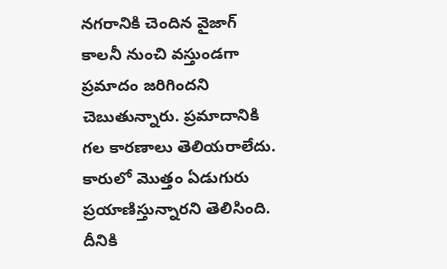నగరానికి చెందిన వైజాగ్ కాలనీ నుంచి వస్తుండగా ప్రమాదం జరిగిందని చెబుతున్నారు. ప్రమాదానికి గల కారణాలు తెలియరాలేదు. కారులో మొత్తం ఏడుగురు ప్రయాణిస్తున్నారని తెలిసింది. దీనికి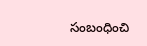సంబంధించి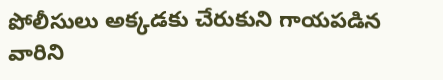పోలీసులు అక్కడకు చేరుకుని గాయపడిన వారిని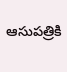ఆసుపత్రికి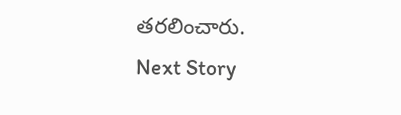తరలించారు.
Next Story